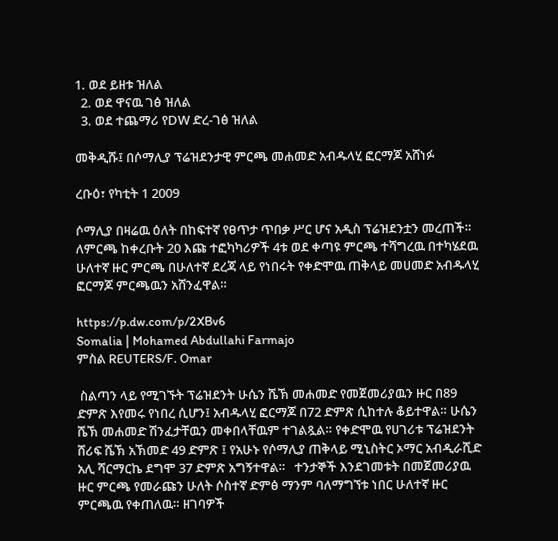1. ወደ ይዘቱ ዝለል
  2. ወደ ዋናዉ ገፅ ዝለል
  3. ወደ ተጨማሪ የDW ድረ-ገፅ ዝለል

መቅዲሹ፤ በሶማሊያ ፕሬዝደንታዊ ምርጫ መሐመድ አብዱላሂ ፎርማጆ አሸነፉ

ረቡዕ፣ የካቲት 1 2009

ሶማሊያ በዛሬዉ ዕለት በከፍተኛ የፀጥታ ጥበቃ ሥር ሆና አዲስ ፕሬዝደንቷን መረጠች። ለምርጫ ከቀረቡት 20 እጩ ተፎካካሪዎች 4ቱ ወደ ቀጣዩ ምርጫ ተሻግረዉ በተካሄደዉ ሁለተኛ ዙር ምርጫ በሁለተኛ ደረጃ ላይ የነበሩት የቀድሞዉ ጠቅላይ መሀመድ አብዱላሂ ፎርማጆ ምርጫዉን አሸንፈዋል።

https://p.dw.com/p/2XBv6
Somalia | Mohamed Abdullahi Farmajo
ምስል REUTERS/F. Omar

 ስልጣን ላይ የሚገኙት ፕሬዝደንት ሁሴን ሼኽ መሐመድ የመጀመሪያዉን ዙር በ89 ድምጽ እየመሩ የነበረ ሲሆን፤ አብዱላሂ ፎርማጆ በ72 ድምጽ ሲከተሉ ቆይተዋል። ሁሴን ሼኽ መሐመድ ሽንፈታቸዉን መቀበላቸዉም ተገልጿል። የቀድሞዉ የሀገሪቱ ፕሬዝደንት ሸሪፍ ሼኽ አኽመድ 49 ድምጽ ፤ የአሁኑ የሶማሊያ ጠቅላይ ሚኒስትር ኦማር አብዲራሺድ አሊ ሻርማርኬ ደግሞ 37 ድምጽ አግኝተዋል።   ተንታኞች እንደገመቱት በመጀመሪያዉ ዙር ምርጫ የመራጩን ሁለት ሶስተኛ ድምፅ ማንም ባለማግኘቱ ነበር ሁለተኛ ዙር ምርጫዉ የቀጠለዉ። ዘገባዎች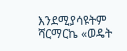እንደሚያሳዩትም ሻርማርኬ «ወዴት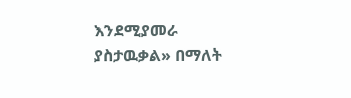እንደሚያመራ ያስታዉቃል» በማለት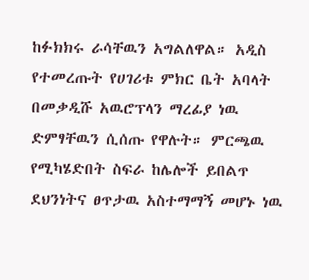ከፉክክሩ ራሳቸዉን አግልለዋል። አዲስ የተመረጡት የሀገሪቱ ምክር ቤት አባላት በመቃዲሹ አዉሮፕላን ማረፊያ ነዉ ድምፃቸዉን ሲሰጡ የዋሉት። ምርጫዉ የሚካሄድበት ስፍራ ከሌሎች ይበልጥ ደህንነትና ፀጥታዉ አስተማማኝ መሆኑ ነዉ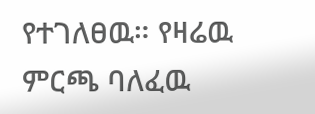የተገለፀዉ። የዛሬዉ ምርጫ ባለፈዉ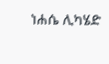ነሐሴ ሊካሄድ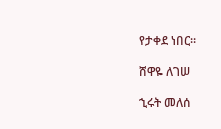የታቀደ ነበር።

ሸዋዬ ለገሠ

ኂሩት መለሰ